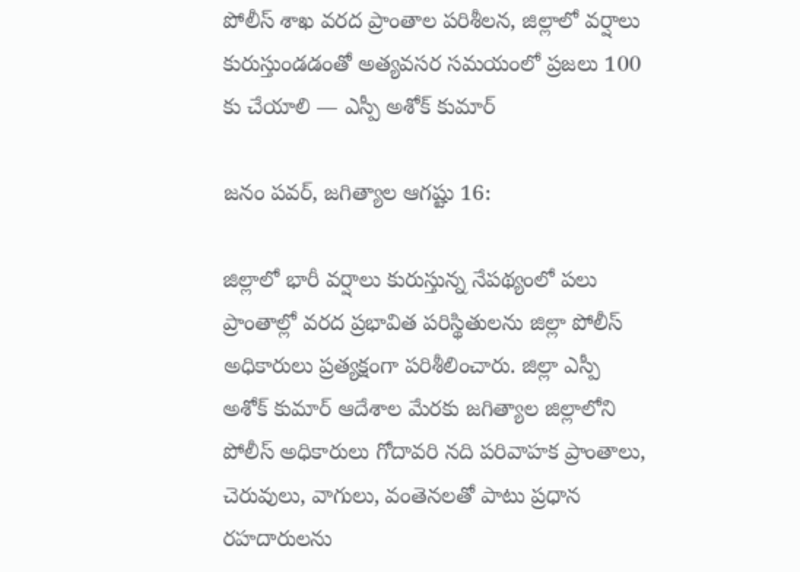పోలీస్ శాఖ వరద ప్రాంతాల పరిశీలన, జిల్లాలో వర్షాలు కురుస్తుండడంతో అత్యవసర సమయంలో ప్రజలు 100 కు చేయాలి — ఎస్పీ అశోక్ కుమార్

జనం పవర్, జగిత్యాల ఆగష్టు 16:

జిల్లాలో భారీ వర్షాలు కురుస్తున్న నేపథ్యంలో పలు ప్రాంతాల్లో వరద ప్రభావిత పరిస్థితులను జిల్లా పోలీస్ అధికారులు ప్రత్యక్షంగా పరిశీలించారు. జిల్లా ఎస్పీ అశోక్ కుమార్ ఆదేశాల మేరకు జగిత్యాల జిల్లాలోని పోలీస్ అధికారులు గోదావరి నది పరివాహక ప్రాంతాలు, చెరువులు, వాగులు, వంతెనలతో పాటు ప్రధాన రహదారులను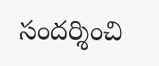సందర్శించి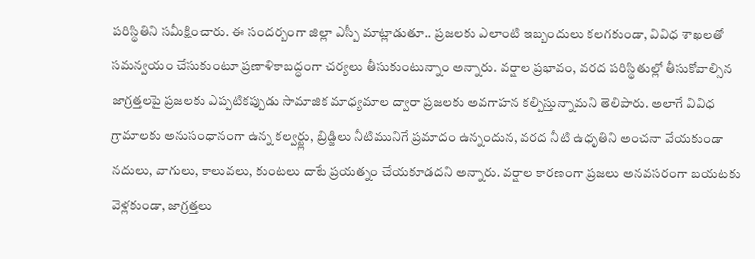పరిస్థితిని సమీక్షించారు. ఈ సందర్బంగా జిల్లా ఎస్పీ మాట్లాడుతూ.. ప్రజలకు ఎలాంటి ఇబ్బందులు కలగకుండా, వివిధ శాఖలతో సమన్వయం చేసుకుంటూ ప్రణాళికాబద్ధంగా చర్యలు తీసుకుంటున్నాం అన్నారు. వర్షాల ప్రభావం, వరద పరిస్థితుల్లో తీసుకోవాల్సిన జాగ్రత్తలపై ప్రజలకు ఎప్పటికప్పుడు సామాజిక మాధ్యమాల ద్వారా ప్రజలకు అవగాహన కల్పిస్తున్నామని తెలిపారు. అలాగే వివిధ గ్రామాలకు అనుసంధానంగా ఉన్న కల్వర్ట్లు, బ్రిడ్జిలు నీటిమునిగే ప్రమాదం ఉన్నందున, వరద నీటి ఉధృతిని అంచనా వేయకుండా నదులు, వాగులు, కాలువలు, కుంటలు దాటే ప్రయత్నం చేయకూడదని అన్నారు. వర్షాల కారణంగా ప్రజలు అనవసరంగా బయటకు వెళ్లకుండా, జాగ్రత్తలు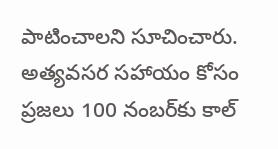పాటించాలని సూచించారు. అత్యవసర సహాయం కోసం ప్రజలు 100 నంబర్‌కు కాల్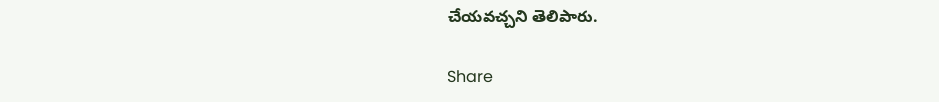చేయవచ్చని తెలిపారు.

Share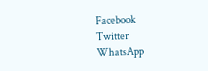Facebook
Twitter
WhatsApp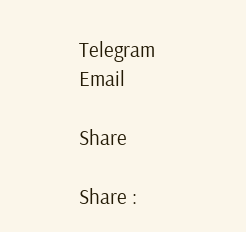Telegram
Email

Share

Share :